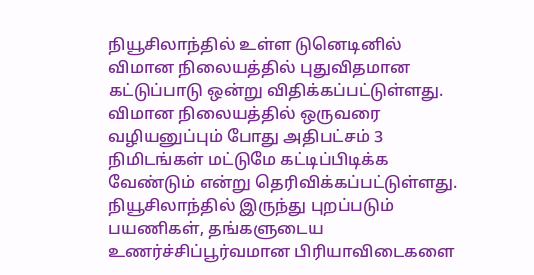நியூசிலாந்தில் உள்ள டுனெடினில் விமான நிலையத்தில் புதுவிதமான கட்டுப்பாடு ஒன்று விதிக்கப்பட்டுள்ளது. விமான நிலையத்தில் ஒருவரை வழியனுப்பும் போது அதிபட்சம் 3 நிமிடங்கள் மட்டுமே கட்டிப்பிடிக்க வேண்டும் என்று தெரிவிக்கப்பட்டுள்ளது. நியூசிலாந்தில் இருந்து புறப்படும் பயணிகள், தங்களுடைய உணர்ச்சிப்பூர்வமான பிரியாவிடைகளை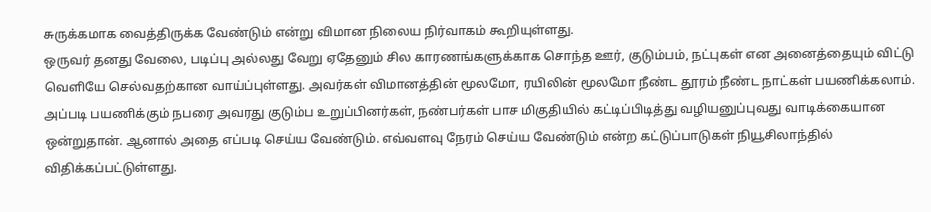சுருக்கமாக வைத்திருக்க வேண்டும் என்று விமான நிலைய நிர்வாகம் கூறியுள்ளது.
ஒருவர் தனது வேலை, படிப்பு அல்லது வேறு ஏதேனும் சில காரணங்களுக்காக சொந்த ஊர், குடும்பம், நட்புகள் என அனைத்தையும் விட்டு வெளியே செல்வதற்கான வாய்ப்புள்ளது. அவர்கள் விமானத்தின் மூலமோ, ரயிலின் மூலமோ நீண்ட தூரம் நீண்ட நாட்கள் பயணிக்கலாம். அப்படி பயணிக்கும் நபரை அவரது குடும்ப உறுப்பினர்கள், நண்பர்கள் பாச மிகுதியில் கட்டிப்பிடித்து வழியனுப்புவது வாடிக்கையான ஒன்றுதான். ஆனால் அதை எப்படி செய்ய வேண்டும். எவ்வளவு நேரம் செய்ய வேண்டும் என்ற கட்டுப்பாடுகள் நியூசிலாந்தில் விதிக்கப்பட்டுள்ளது.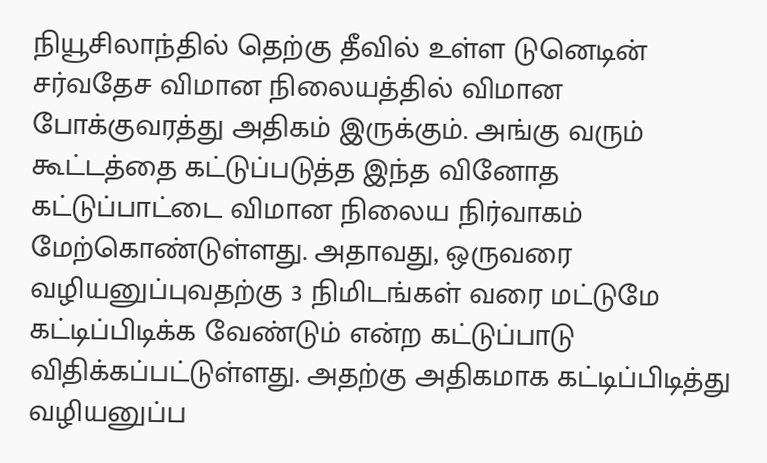நியூசிலாந்தில் தெற்கு தீவில் உள்ள டுனெடின் சர்வதேச விமான நிலையத்தில் விமான போக்குவரத்து அதிகம் இருக்கும். அங்கு வரும் கூட்டத்தை கட்டுப்படுத்த இந்த வினோத கட்டுப்பாட்டை விமான நிலைய நிர்வாகம் மேற்கொண்டுள்ளது. அதாவது, ஒருவரை வழியனுப்புவதற்கு 3 நிமிடங்கள் வரை மட்டுமே கட்டிப்பிடிக்க வேண்டும் என்ற கட்டுப்பாடு விதிக்கப்பட்டுள்ளது. அதற்கு அதிகமாக கட்டிப்பிடித்து வழியனுப்ப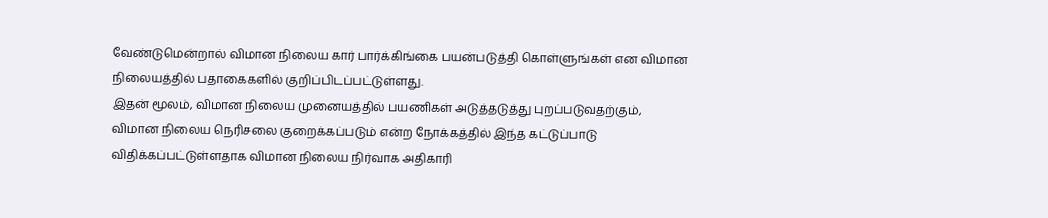வேண்டுமென்றால் விமான நிலைய கார் பார்க்கிங்கை பயன்படுத்தி கொள்ளுங்கள் என விமான நிலையத்தில் பதாகைகளில் குறிப்பிடப்பட்டுள்ளது.
இதன் மூலம், விமான நிலைய முனையத்தில் பயணிகள் அடுத்தடுத்து புறப்படுவதற்கும், விமான நிலைய நெரிசலை குறைக்கப்படும் என்ற நோக்கத்தில் இந்த கட்டுப்பாடு விதிக்கப்பட்டுள்ளதாக விமான நிலைய நிர்வாக அதிகாரி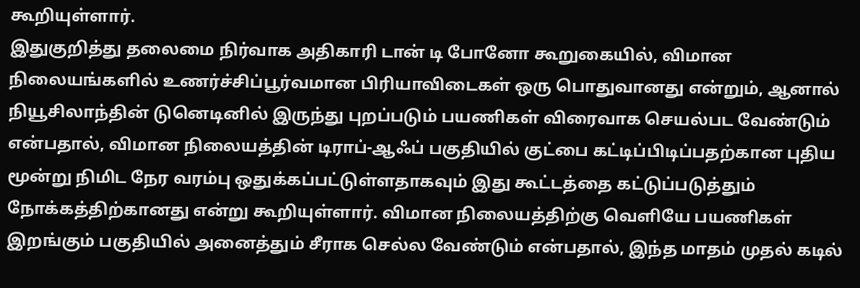கூறியுள்ளார்.
இதுகுறித்து தலைமை நிர்வாக அதிகாரி டான் டி போனோ கூறுகையில், விமான நிலையங்களில் உணர்ச்சிப்பூர்வமான பிரியாவிடைகள் ஒரு பொதுவானது என்றும், ஆனால் நியூசிலாந்தின் டுனெடினில் இருந்து புறப்படும் பயணிகள் விரைவாக செயல்பட வேண்டும் என்பதால், விமான நிலையத்தின் டிராப்-ஆஃப் பகுதியில் குட்பை கட்டிப்பிடிப்பதற்கான புதிய மூன்று நிமிட நேர வரம்பு ஒதுக்கப்பட்டுள்ளதாகவும் இது கூட்டத்தை கட்டுப்படுத்தும் நோக்கத்திற்கானது என்று கூறியுள்ளார். விமான நிலையத்திற்கு வெளியே பயணிகள் இறங்கும் பகுதியில் அனைத்தும் சீராக செல்ல வேண்டும் என்பதால், இந்த மாதம் முதல் கடில்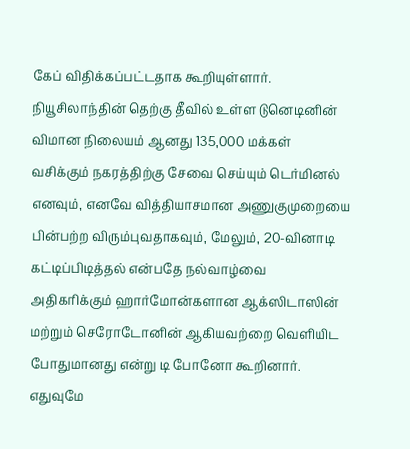கேப் விதிக்கப்பட்டதாக கூறியுள்ளார்.
நியூசிலாந்தின் தெற்கு தீவில் உள்ள டுனெடினின் விமான நிலையம் ஆனது 135,000 மக்கள் வசிக்கும் நகரத்திற்கு சேவை செய்யும் டெர்மினல் எனவும், எனவே வித்தியாசமான அணுகுமுறையை பின்பற்ற விரும்புவதாகவும், மேலும், 20-வினாடி கட்டிப்பிடித்தல் என்பதே நல்வாழ்வை அதிகரிக்கும் ஹார்மோன்களான ஆக்ஸிடாஸின் மற்றும் செரோடோனின் ஆகியவற்றை வெளியிட போதுமானது என்று டி போனோ கூறினார். எதுவுமே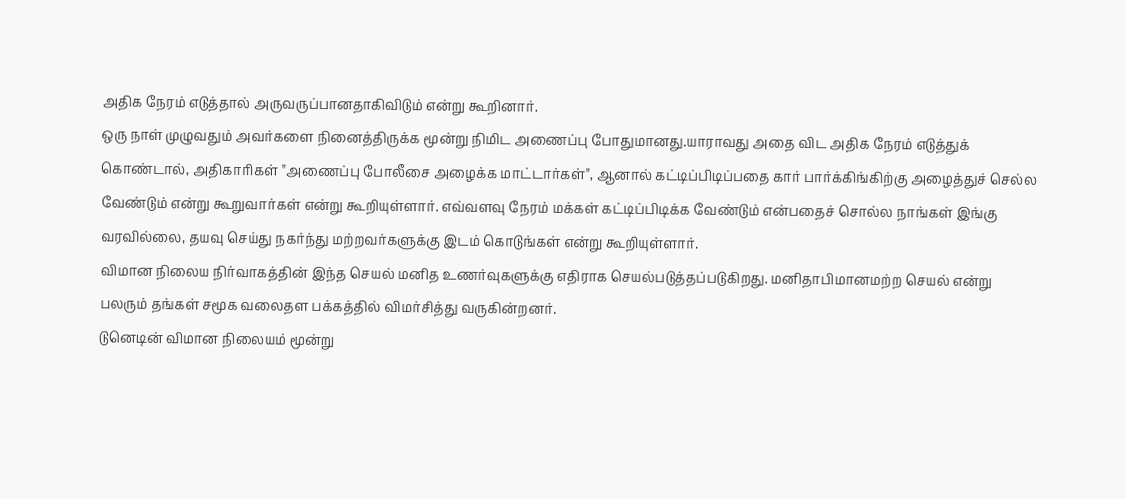அதிக நேரம் எடுத்தால் அருவருப்பானதாகிவிடும் என்று கூறினார்.
ஒரு நாள் முழுவதும் அவர்களை நினைத்திருக்க மூன்று நிமிட அணைப்பு போதுமானது.யாராவது அதை விட அதிக நேரம் எடுத்துக் கொண்டால், அதிகாரிகள் "அணைப்பு போலீசை அழைக்க மாட்டார்கள்", ஆனால் கட்டிப்பிடிப்பதை கார் பார்க்கிங்கிற்கு அழைத்துச் செல்ல வேண்டும் என்று கூறுவார்கள் என்று கூறியுள்ளார். எவ்வளவு நேரம் மக்கள் கட்டிப்பிடிக்க வேண்டும் என்பதைச் சொல்ல நாங்கள் இங்கு வரவில்லை, தயவு செய்து நகர்ந்து மற்றவர்களுக்கு இடம் கொடுங்கள் என்று கூறியுள்ளார்.
விமான நிலைய நிர்வாகத்தின் இந்த செயல் மனித உணர்வுகளுக்கு எதிராக செயல்படுத்தப்படுகிறது. மனிதாபிமானமற்ற செயல் என்று பலரும் தங்கள் சமூக வலைதள பக்கத்தில் விமர்சித்து வருகின்றனர்.
டுனெடின் விமான நிலையம் மூன்று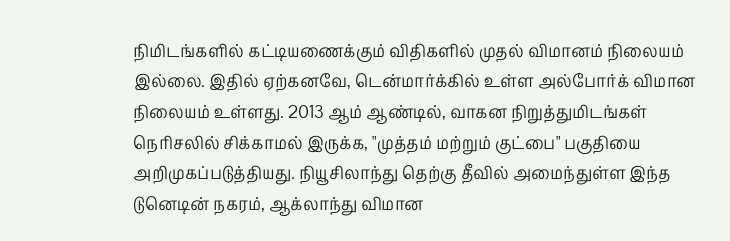நிமிடங்களில் கட்டியணைக்கும் விதிகளில் முதல் விமானம் நிலையம் இல்லை. இதில் ஏற்கனவே, டென்மார்க்கில் உள்ள அல்போர்க் விமான நிலையம் உள்ளது. 2013 ஆம் ஆண்டில், வாகன நிறுத்துமிடங்கள் நெரிசலில் சிக்காமல் இருக்க, "முத்தம் மற்றும் குட்பை" பகுதியை அறிமுகப்படுத்தியது. நியூசிலாந்து தெற்கு தீவில் அமைந்துள்ள இந்த டுனெடின் நகரம், ஆக்லாந்து விமான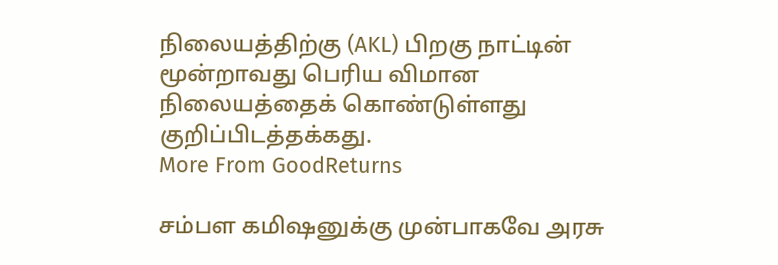நிலையத்திற்கு (AKL) பிறகு நாட்டின் மூன்றாவது பெரிய விமான நிலையத்தைக் கொண்டுள்ளது குறிப்பிடத்தக்கது.
More From GoodReturns

சம்பள கமிஷனுக்கு முன்பாகவே அரசு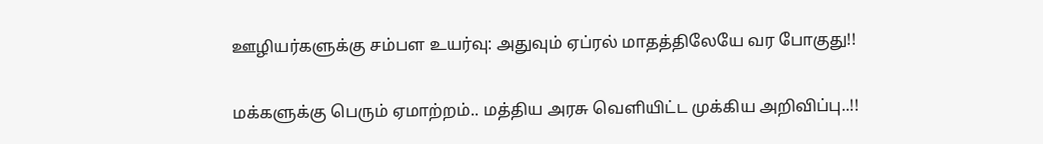ஊழியர்களுக்கு சம்பள உயர்வு: அதுவும் ஏப்ரல் மாதத்திலேயே வர போகுது!!

மக்களுக்கு பெரும் ஏமாற்றம்.. மத்திய அரசு வெளியிட்ட முக்கிய அறிவிப்பு..!!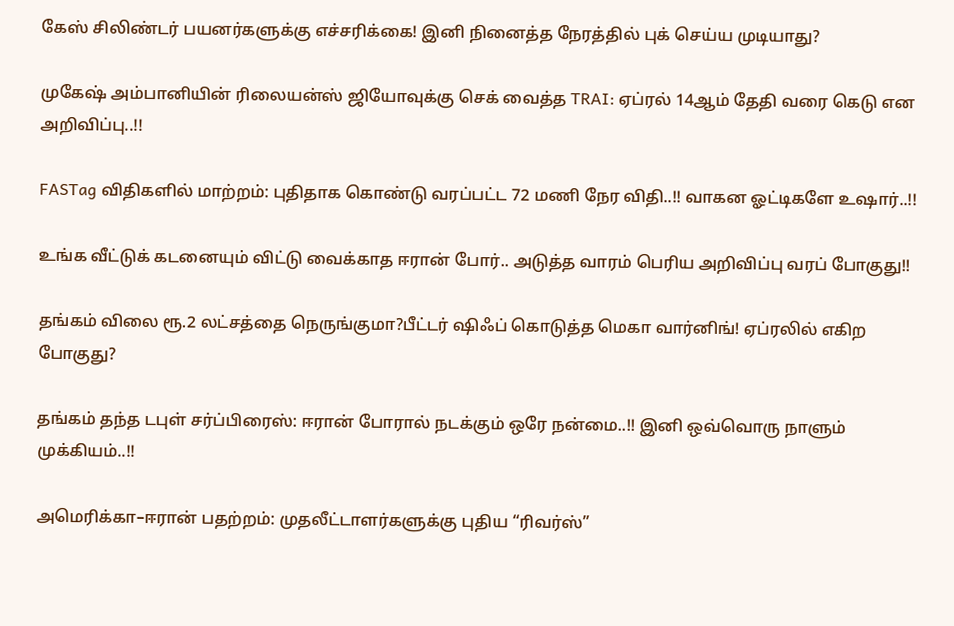கேஸ் சிலிண்டர் பயனர்களுக்கு எச்சரிக்கை! இனி நினைத்த நேரத்தில் புக் செய்ய முடியாது?

முகேஷ் அம்பானியின் ரிலையன்ஸ் ஜியோவுக்கு செக் வைத்த TRAI: ஏப்ரல் 14ஆம் தேதி வரை கெடு என அறிவிப்பு..!!

FASTag விதிகளில் மாற்றம்: புதிதாக கொண்டு வரப்பட்ட 72 மணி நேர விதி..!! வாகன ஓட்டிகளே உஷார்..!!

உங்க வீட்டுக் கடனையும் விட்டு வைக்காத ஈரான் போர்.. அடுத்த வாரம் பெரிய அறிவிப்பு வரப் போகுது!!

தங்கம் விலை ரூ.2 லட்சத்தை நெருங்குமா?பீட்டர் ஷிஃப் கொடுத்த மெகா வார்னிங்! ஏப்ரலில் எகிற போகுது?

தங்கம் தந்த டபுள் சர்ப்பிரைஸ்: ஈரான் போரால் நடக்கும் ஒரே நன்மை..!! இனி ஒவ்வொரு நாளும் முக்கியம்..!!

அமெரிக்கா–ஈரான் பதற்றம்: முதலீட்டாளர்களுக்கு புதிய “ரிவர்ஸ்”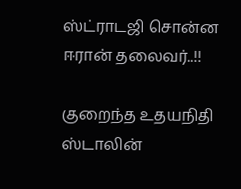ஸ்ட்ராடஜி சொன்ன ஈரான் தலைவர்..!!

குறைந்த உதயநிதி ஸ்டாலின்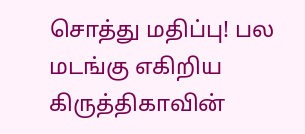சொத்து மதிப்பு! பல மடங்கு எகிறிய கிருத்திகாவின்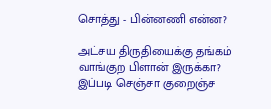சொத்து - பின்னணி என்ன?

அட்சய திருதியைக்கு தங்கம் வாங்குற பிளான் இருக்கா? இப்படி செஞ்சா குறைஞ்ச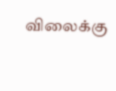விலைக்கு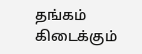தங்கம் கிடைக்கும்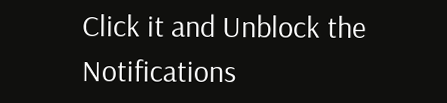Click it and Unblock the Notifications